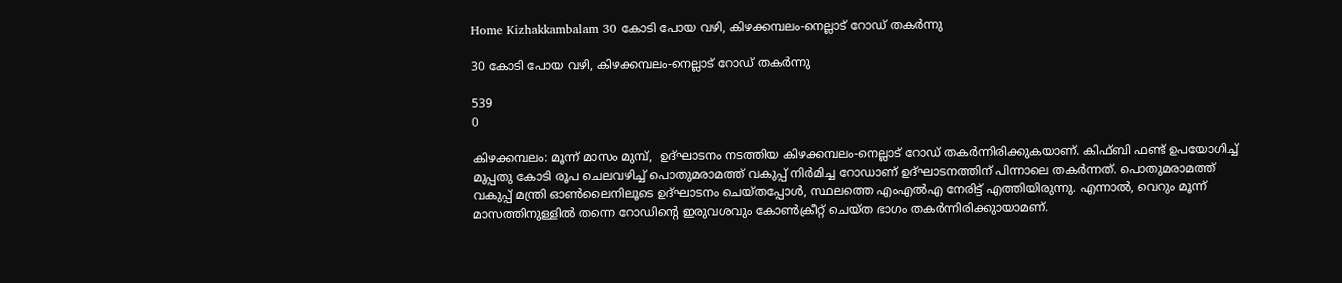Home Kizhakkambalam 30 കോടി പോയ വഴി, കിഴക്കമ്പലം-നെല്ലാട് റോഡ് തകര്‍ന്നു

30 കോടി പോയ വഴി, കിഴക്കമ്പലം-നെല്ലാട് റോഡ് തകര്‍ന്നു

539
0

കിഴക്കമ്പലം: മൂന്ന് മാസം മുമ്പ്,  ഉദ്ഘാടനം നടത്തിയ കിഴക്കമ്പലം-നെല്ലാട് റോഡ് തകര്‍ന്നിരിക്കുകയാണ്. കിഫ്ബി ഫണ്ട് ഉപയോഗിച്ച് മുപ്പതു കോടി രൂപ ചെലവഴിച്ച് പൊതുമരാമത്ത് വകുപ്പ് നിര്‍മിച്ച റോഡാണ് ഉദ്ഘാടനത്തിന് പിന്നാലെ തകര്‍ന്നത്. പൊതുമരാമത്ത് വകുപ്പ് മന്ത്രി ഓണ്‍ലൈനിലൂടെ ഉദ്ഘാടനം ചെയ്തപ്പോള്‍, സ്ഥലത്തെ എംഎല്‍എ നേരിട്ട് എത്തിയിരുന്നു. എന്നാല്‍, വെറും മൂന്ന് മാസത്തിനുള്ളില്‍ തന്നെ റോഡിന്റെ ഇരുവശവും കോണ്‍ക്രീറ്റ് ചെയ്ത ഭാഗം തകര്‍ന്നിരിക്കുായാമണ്.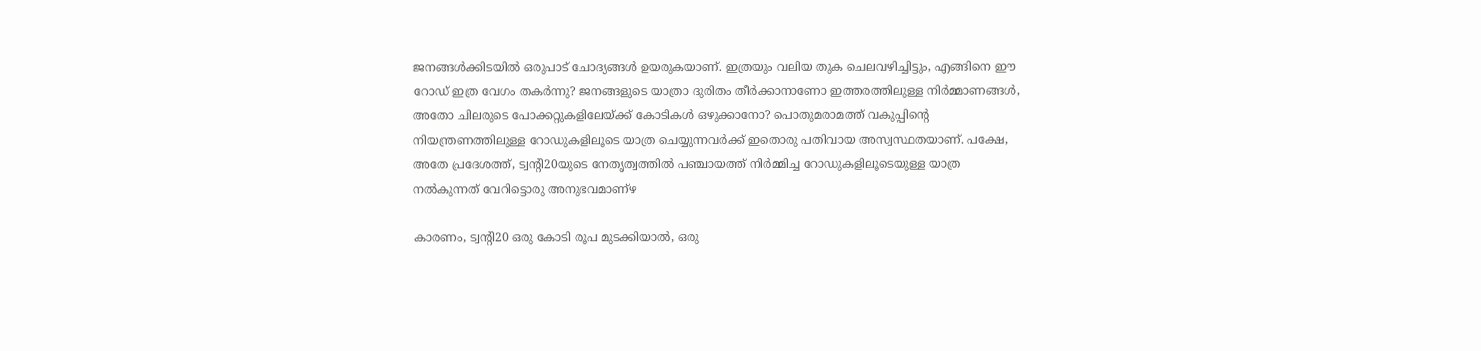ജനങ്ങള്‍ക്കിടയില്‍ ഒരുപാട് ചോദ്യങ്ങള്‍ ഉയരുകയാണ്. ഇത്രയും വലിയ തുക ചെലവഴിച്ചിട്ടും, എങ്ങിനെ ഈ റോഡ് ഇത്ര വേഗം തകര്‍ന്നു? ജനങ്ങളുടെ യാത്രാ ദുരിതം തീര്‍ക്കാനാണോ ഇത്തരത്തിലുള്ള നിര്‍മ്മാണങ്ങള്‍, അതോ ചിലരുടെ പോക്കറ്റുകളിലേയ്ക്ക് കോടികള്‍ ഒഴുക്കാനോ? പൊതുമരാമത്ത് വകുപ്പിന്റെ നിയന്ത്രണത്തിലുള്ള റോഡുകളിലൂടെ യാത്ര ചെയ്യുന്നവര്‍ക്ക് ഇതൊരു പതിവായ അസ്വസ്ഥതയാണ്. പക്ഷേ, അതേ പ്രദേശത്ത്, ട്വന്റി20യുടെ നേതൃത്വത്തില്‍ പഞ്ചായത്ത് നിര്‍മ്മിച്ച റോഡുകളിലൂടെയുള്ള യാത്ര നല്‍കുന്നത് വേറിട്ടൊരു അനുഭവമാണ്‌ഴ

കാരണം, ട്വന്റി20 ഒരു കോടി രൂപ മുടക്കിയാല്‍, ഒരു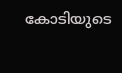കോടിയുടെ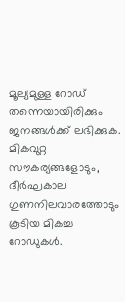മൂല്യമുള്ള റോഡ് തന്നെയായിരിക്കും ജനങ്ങള്‍ക്ക് ലഭിക്കുക. മികവുറ്റ സൗകര്യങ്ങളോടും, ദീര്‍ഘകാല ഗുണനിലവാരത്തോടും കൂടിയ മികച്ച റോഡുകള്‍.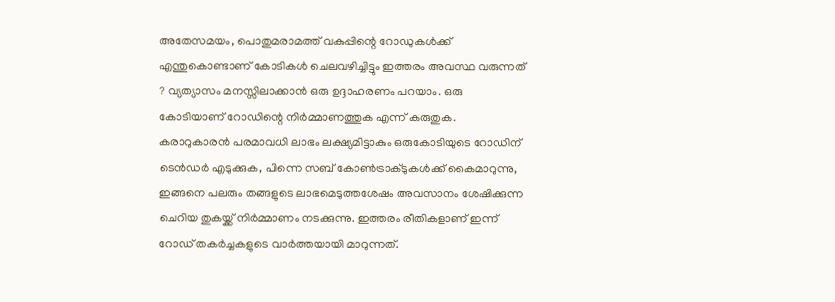അതേസമയം, പൊതുമരാമത്ത് വകുപ്പിന്റെ റോഡുകള്‍ക്ക് എന്തുകൊണ്ടാണ് കോടികള്‍ ചെലവഴിച്ചിട്ടും ഇത്തരം അവസ്ഥ വരുന്നത് ? വ്യത്യാസം മനസ്സിലാക്കാന്‍ ഒരു ഉദ്ദാഹരണം പറയാം. ഒരു കോടിയാണ് റോഡിന്റെ നിര്‍മ്മാണത്തുക എന്ന് കരുതുക. കരാറുകാരന്‍ പരമാവധി ലാഭം ലക്ഷ്യമിട്ടാകും ഒരുകോടിയുടെ റോഡിന് ടെന്‍ഡര്‍ എടുക്കുക, പിന്നെ സബ് കോണ്‍ട്രാക്ടുകള്‍ക്ക് കൈമാറുന്നു, ഇങ്ങനെ പലരും തങ്ങളുടെ ലാഭമെടുത്തശേഷം അവസാനം ശേഷിക്കുന്ന ചെറിയ തുകയ്ക്ക് നിര്‍മ്മാണം നടക്കുന്നു. ഇത്തരം രീതികളാണ് ഇന്ന് റോഡ് തകര്‍ച്ചകളുടെ വാര്‍ത്തയായി മാറുന്നത്.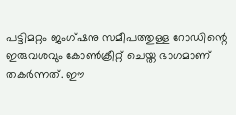പട്ടിമറ്റം ജംഗ്ഷനു സമീപത്തുള്ള റോഡിന്റെ ഇരുവശവും കോണ്‍ക്രീറ്റ് ചെയ്ത ഭാഗമാണ് തകര്‍ന്നത്. ഈ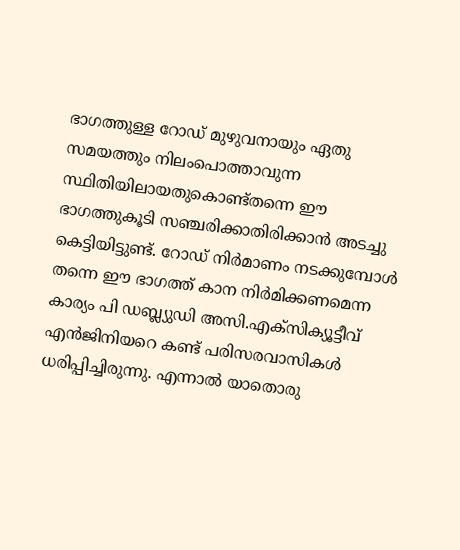ഭാഗത്തുള്ള റോഡ് മുഴുവനായും ഏതു സമയത്തും നിലംപൊത്താവുന്ന സ്ഥിതിയിലായതുകൊണ്ട്തന്നെ ഈ ഭാഗത്തുകൂടി സഞ്ചരിക്കാതിരിക്കാന്‍ അടച്ചു കെട്ടിയിട്ടുണ്ട്. റോഡ് നിര്‍മാണം നടക്കുമ്പോള്‍ തന്നെ ഈ ഭാഗത്ത് കാന നിര്‍മിക്കണമെന്ന കാര്യം പി ഡബ്ല്യുഡി അസി.എക്സിക്യൂട്ടീവ്  എന്‍ജിനിയറെ കണ്ട് പരിസരവാസികള്‍ ധരിപ്പിച്ചിരുന്നു. എന്നാല്‍ യാതൊരു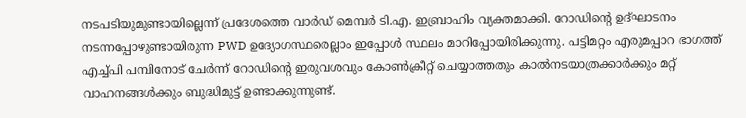നടപടിയുമുണ്ടായില്ലെന്ന് പ്രദേശത്തെ വാര്‍ഡ് മെമ്പര്‍ ടി.എ. ഇബ്രാഹിം വ്യക്തമാക്കി. റോഡിന്റെ ഉദ്ഘാടനം നടന്നപ്പോഴുണ്ടായിരുന്ന PWD ഉദ്യോഗസ്ഥരെല്ലാം ഇപ്പോള്‍ സ്ഥലം മാറിപ്പോയിരിക്കുന്നു. പട്ടിമറ്റം എരുമപ്പാറ ഭാഗത്ത് എച്ച്പി പമ്പിനോട് ചേര്‍ന്ന് റോഡിന്റെ ഇരുവശവും കോണ്‍ക്രീറ്റ് ചെയ്യാത്തതും കാല്‍നടയാത്രക്കാര്‍ക്കും മറ്റ് വാഹനങ്ങള്‍ക്കും ബുദ്ധിമുട്ട് ഉണ്ടാക്കുന്നുണ്ട്.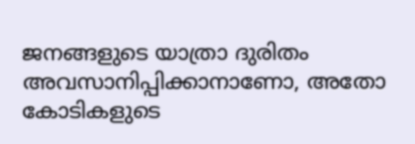ജനങ്ങളുടെ യാത്രാ ദുരിതം അവസാനിപ്പിക്കാനാണോ, അതോ കോടികളുടെ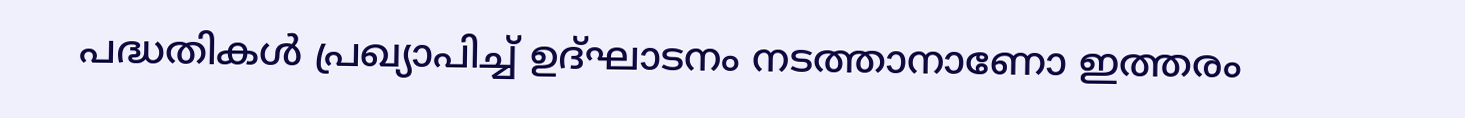പദ്ധതികള്‍ പ്രഖ്യാപിച്ച് ഉദ്ഘാടനം നടത്താനാണോ ഇത്തരം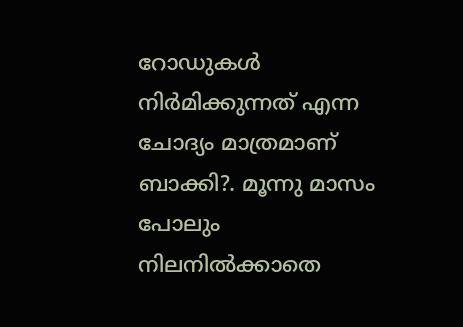റോഡുകള്‍ നിര്‍മിക്കുന്നത് എന്ന ചോദ്യം മാത്രമാണ് ബാക്കി?. മൂന്നു മാസം പോലും നിലനില്‍ക്കാതെ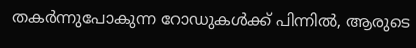തകര്‍ന്നുപോകുന്ന റോഡുകള്‍ക്ക് പിന്നില്‍, ആരുടെ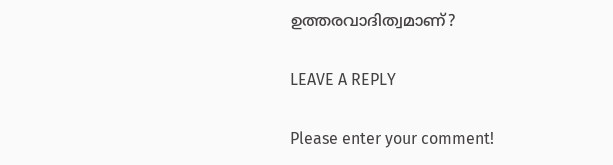ഉത്തരവാദിത്വമാണ്?

LEAVE A REPLY

Please enter your comment!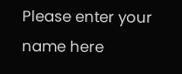Please enter your name here